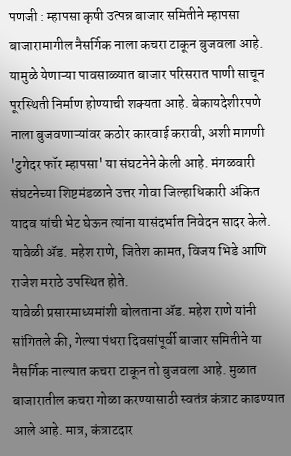पणजी : म्हापसा कृषी उत्पन्न बाजार समितीने म्हापसा बाजारामागील नैसर्गिक नाला कचरा टाकून बुजवला आहे. यामुळे येणाऱ्या पावसाळ्यात बाजार परिसरात पाणी साचून पूरस्थिती निर्माण होण्याची शक्यता आहे. बेकायदेशीरपणे नाला बुजवणाऱ्यांवर कठोर कारवाई करावी, अशी मागणी 'टुगेदर फॉर म्हापसा' या संघटनेने केली आहे. मंगळवारी संघटनेच्या शिष्टमंडळाने उत्तर गोवा जिल्हाधिकारी अंकित यादव यांची भेट घेऊन त्यांना यासंदर्भात निवेदन सादर केले. यावेळी ॲड. महेश राणे, जितेश कामत, विजय भिडे आणि राजेश मराठे उपस्थित होते.
यावेळी प्रसारमाध्यमांशी बोलताना ॲड. महेश राणे यांनी सांगितले की, गेल्या पंधरा दिवसांपूर्वी बाजार समितीने या नैसर्गिक नाल्यात कचरा टाकून तो बुजवला आहे. मुळात बाजारातील कचरा गोळा करण्यासाठी स्वतंत्र कंत्राट काढण्यात आले आहे. मात्र, कंत्राटदार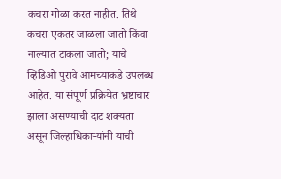कचरा गोळा करत नाहीत. तिथे कचरा एकतर जाळला जातो किंवा नाल्यात टाकला जातो; याचे व्हिडिओ पुरावे आमच्याकडे उपलब्ध आहेत. या संपूर्ण प्रक्रियेत भ्रष्टाचार झाला असण्याची दाट शक्यता असून जिल्हाधिकाऱ्यांनी याची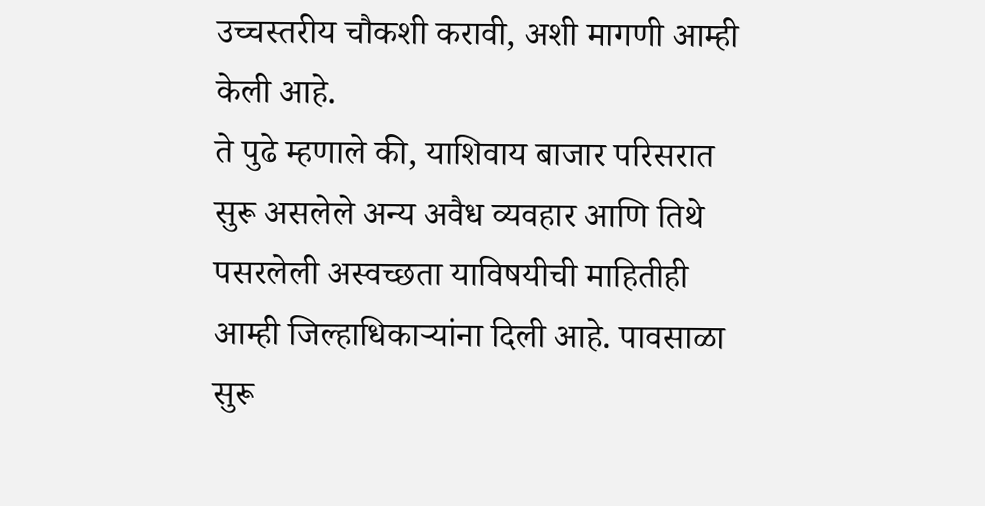उच्चस्तरीय चौकशी करावी, अशी मागणी आम्ही केली आहे.
ते पुढे म्हणाले की, याशिवाय बाजार परिसरात सुरू असलेले अन्य अवैध व्यवहार आणि तिथे पसरलेली अस्वच्छता याविषयीची माहितीही आम्ही जिल्हाधिकाऱ्यांना दिली आहे. पावसाळा सुरू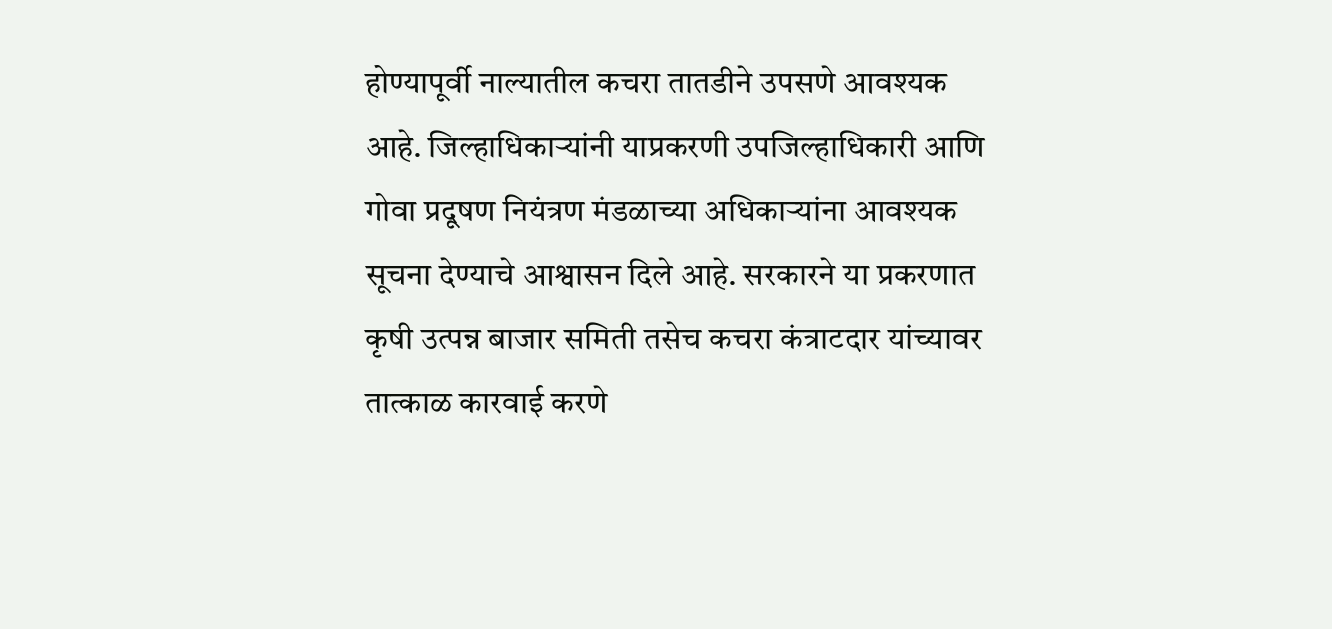होण्यापूर्वी नाल्यातील कचरा तातडीने उपसणे आवश्यक आहे. जिल्हाधिकाऱ्यांनी याप्रकरणी उपजिल्हाधिकारी आणि गोवा प्रदूषण नियंत्रण मंडळाच्या अधिकाऱ्यांना आवश्यक सूचना देण्याचे आश्वासन दिले आहे. सरकारने या प्रकरणात कृषी उत्पन्न बाजार समिती तसेच कचरा कंत्राटदार यांच्यावर तात्काळ कारवाई करणे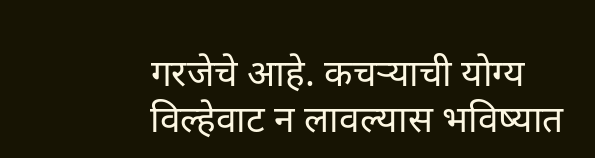गरजेचे आहे. कचऱ्याची योग्य विल्हेवाट न लावल्यास भविष्यात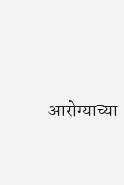आरोग्याच्या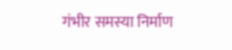गंभीर समस्या निर्माण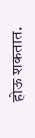होऊ शकतात.